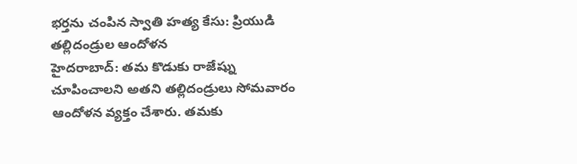భర్తను చంపిన స్వాతి హత్య కేసు: ప్రియుడి తల్లిదండ్రుల ఆందోళన
హైదరాబాద్: తమ కొడుకు రాజేష్ను చూపించాలని అతని తల్లిదండ్రులు సోమవారం ఆందోళన వ్యక్తం చేశారు. తమకు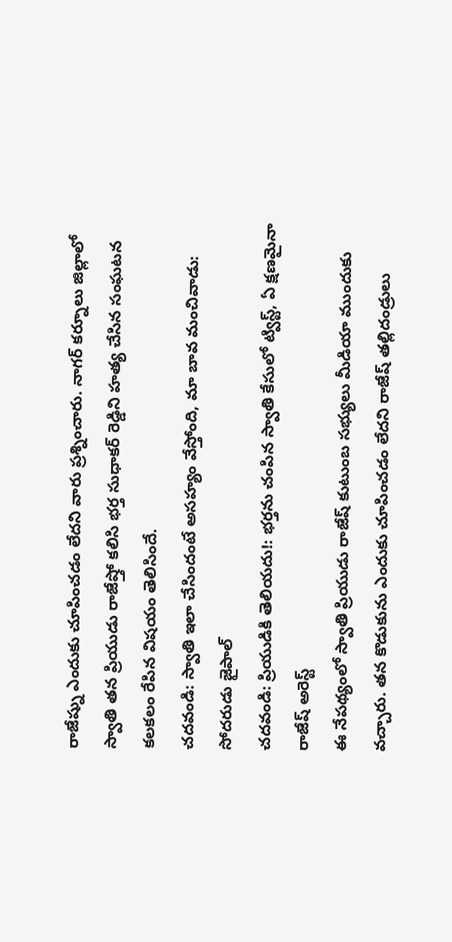రాజేష్ను ఎందుకు చూపించడం లేదని వారు ప్రశ్నించారు. నాగర్ కర్నూలు జిల్లాలో స్వాతి తన ప్రియుడు రాజేష్తో కలిసి భర్త సుధాకర్ రెడ్డిని హత్య చేసిన సంఘటన కలకలం రేపిన విషయం తెలిసిందే.
చదవండి: స్వాతి ఇలా చేసిందంటే అసహ్యం వేస్తోంది, మా బావ మంచివాడు: సోదరుడు జైపాల్
చదవండి: ప్రియుడికి తెలియదు!: భర్తను చంపిన స్వాతి కేసులో ట్విస్ట్, ఏ క్షణమైనా రాజేష్ అరెస్ట్
ఈ నేపథ్యంలో స్వాతి ప్రియుడు రాజేష్ కుటుంబ సభ్యులు మీడియా ముందుకు వచ్చారు. తన కొడుకును ఎందుకు చూపించడం లేదని రాజేష్ తల్లిదండ్రులు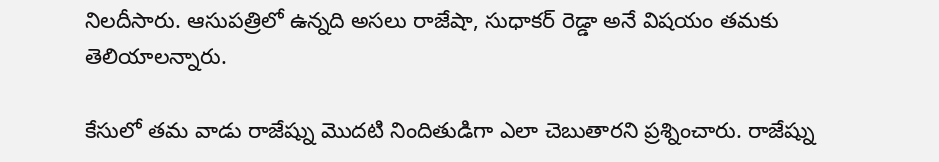నిలదీసారు. ఆసుపత్రిలో ఉన్నది అసలు రాజేషా, సుధాకర్ రెడ్డా అనే విషయం తమకు తెలియాలన్నారు.

కేసులో తమ వాడు రాజేష్ను మొదటి నిందితుడిగా ఎలా చెబుతారని ప్రశ్నించారు. రాజేష్ను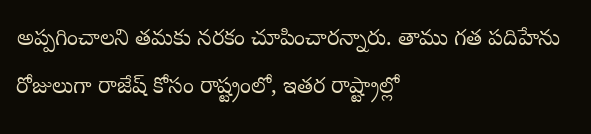అప్పగించాలని తమకు నరకం చూపించారన్నారు. తాము గత పదిహేను రోజులుగా రాజేష్ కోసం రాష్ట్రంలో, ఇతర రాష్ట్రాల్లో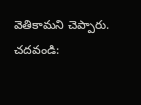వెతికామని చెప్పారు.
చదవండి: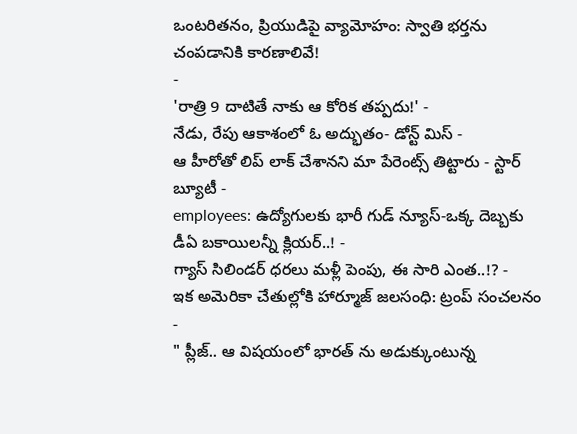ఒంటరితనం, ప్రియుడిపై వ్యామోహం: స్వాతి భర్తను చంపడానికి కారణాలివే!
-
'రాత్రి 9 దాటితే నాకు ఆ కోరిక తప్పదు!' -
నేడు, రేపు ఆకాశంలో ఓ అద్భుతం- డోన్ట్ మిస్ -
ఆ హీరోతో లిప్ లాక్ చేశానని మా పేరెంట్స్ తిట్టారు - స్టార్ బ్యూటీ -
employees: ఉద్యోగులకు భారీ గుడ్ న్యూస్-ఒక్క దెబ్బకు డీఏ బకాయిలన్నీ క్లియర్..! -
గ్యాస్ సిలిండర్ ధరలు మళ్లీ పెంపు, ఈ సారి ఎంత..!? -
ఇక అమెరికా చేతుల్లోకి హార్మూజ్ జలసంధి: ట్రంప్ సంచలనం -
" ప్లీజ్.. ఆ విషయంలో భారత్ ను అడుక్కుంటున్న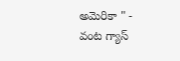అమెరికా " -
వంట గ్యాస్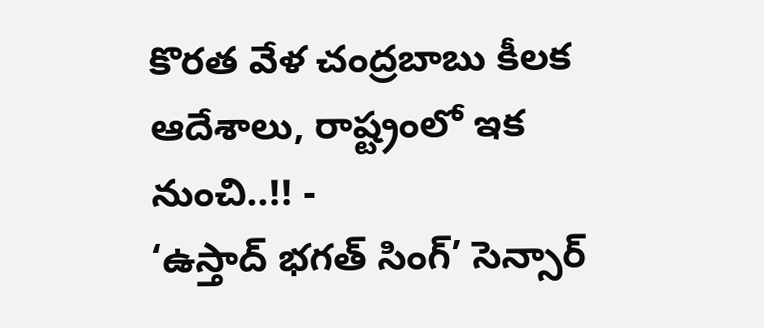కొరత వేళ చంద్రబాబు కీలక ఆదేశాలు, రాష్ట్రంలో ఇక నుంచి..!! -
‘ఉస్తాద్ భగత్ సింగ్’ సెన్సార్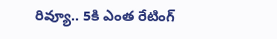రివ్యూ.. 5కి ఎంత రేటింగ్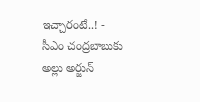ఇచ్చారంటే..! -
సీఎం చంద్రబాబుకు అల్లు అర్జున్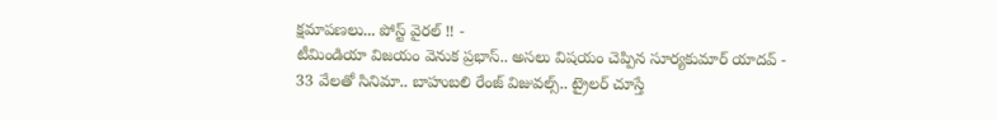క్షమాపణలు... పోస్ట్ వైరల్ !! -
టీమిండియా విజయం వెనుక ప్రభాస్.. అసలు విషయం చెప్పిన సూర్యకుమార్ యాదవ్ -
33 వేలతో సినిమా.. బాహుబలి రేంజ్ విజువల్స్.. ట్రైలర్ చూస్తే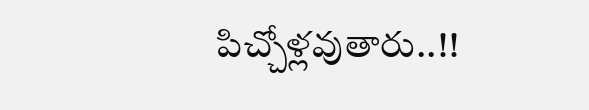పిచ్చోళ్లవుతారు..!!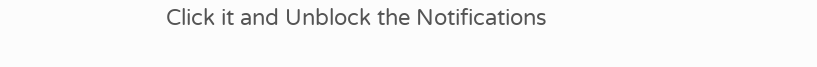Click it and Unblock the Notifications